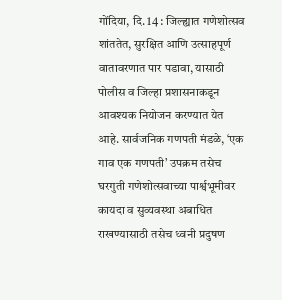गोंदिया, दि. 14 : जिल्ह्यात गणेशोत्सव शांततेत, सुरक्षित आणि उत्साहपूर्ण वातावरणात पार पडावा, यासाठी पोलीस व जिल्हा प्रशासनाकडून आवश्यक नियोजन करण्यात येत आहे. सार्वजनिक गणपती मंडळे, ‘एक गाव एक गणपती’ उपक्रम तसेच घरगुती गणेशोत्सवाच्या पार्श्वभूमीवर कायदा व सुव्यवस्था अबाधित राखण्यासाठी तसेच ध्वनी प्रदुषण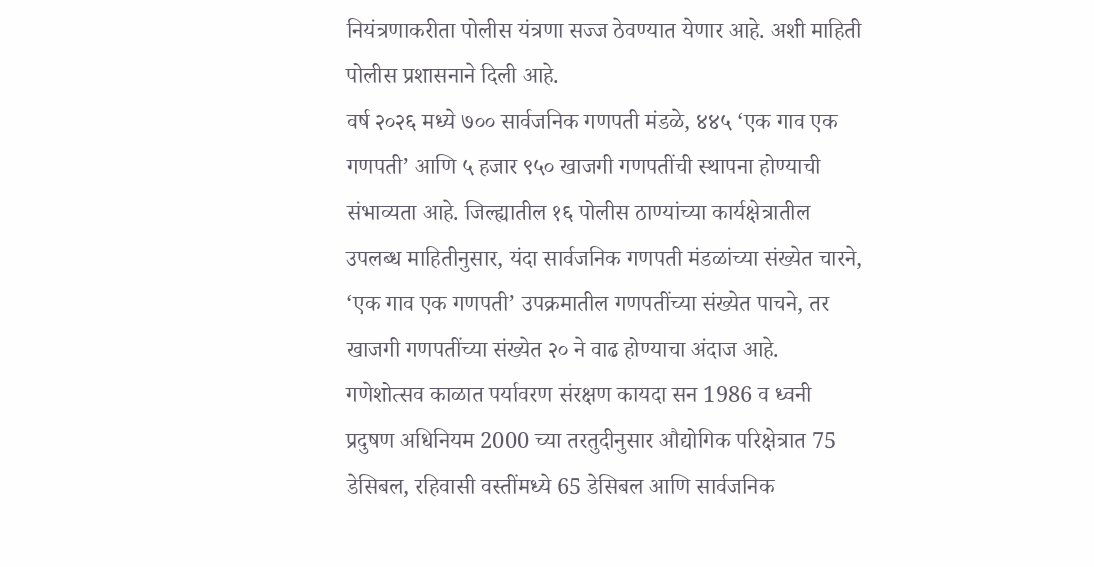नियंत्रणाकरीता पोलीस यंत्रणा सज्ज ठेवण्यात येणार आहे. अशी माहिती पोलीस प्रशासनाने दिली आहे.
वर्ष २०२६ मध्ये ७०० सार्वजनिक गणपती मंडळे, ४४५ ‘एक गाव एक गणपती’ आणि ५ हजार ९५० खाजगी गणपतींची स्थापना होण्याची संभाव्यता आहे. जिल्ह्यातील १६ पोलीस ठाण्यांच्या कार्यक्षेत्रातील उपलब्ध माहितीनुसार, यंदा सार्वजनिक गणपती मंडळांच्या संख्येत चारने, ‘एक गाव एक गणपती’ उपक्रमातील गणपतींच्या संख्येत पाचने, तर खाजगी गणपतींच्या संख्येत २० ने वाढ होण्याचा अंदाज आहे.
गणेशोत्सव काळात पर्यावरण संरक्षण कायदा सन 1986 व ध्वनी प्रदुषण अधिनियम 2000 च्या तरतुदीनुसार औद्योगिक परिक्षेत्रात 75 डेसिबल, रहिवासी वस्तींमध्ये 65 डेसिबल आणि सार्वजनिक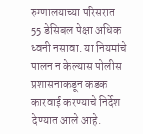रुग्णालयाच्या परिसरात 55 डेसिबल पेक्षा अधिक ध्वनी नसावा. या नियमांचे पालन न केल्यास पोलीस प्रशासनाकडून कडक कारवाई करण्याचे निर्देश देण्यात आले आहे.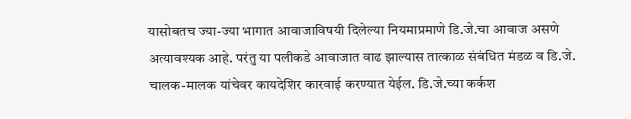यासोबतच ज्या-ज्या भागात आवाजाविषयी दिलेल्या नियमाप्रमाणे डि.जे.चा आवाज असणे अत्यावश्यक आहे. परंतु या पलीकडे आवाजात वाढ झाल्यास तात्काळ संबंधित मंडळ व डि.जे. चालक-मालक यांचेवर कायदेशिर कारवाई करण्यात येईल. डि.जे.च्या कर्कश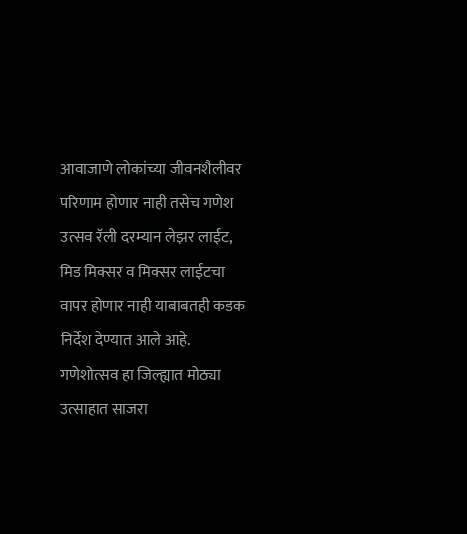आवाजाणे लोकांच्या जीवनशैलीवर परिणाम होणार नाही तसेच गणेश उत्सव रॅली दरम्यान लेझर लाईट, मिड मिक्सर व मिक्सर लाईटचा वापर होणार नाही याबाबतही कडक निर्देश देण्यात आले आहे.
गणेशोत्सव हा जिल्ह्यात मोठ्या उत्साहात साजरा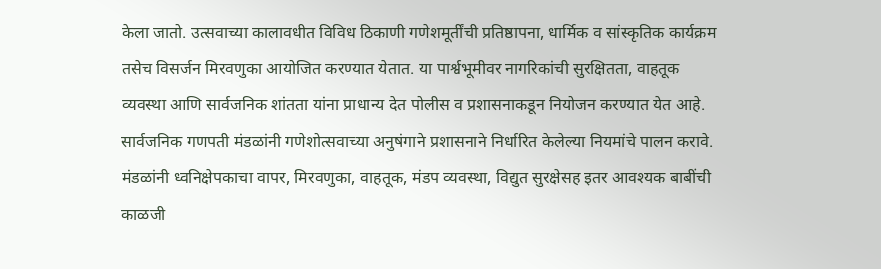केला जातो. उत्सवाच्या कालावधीत विविध ठिकाणी गणेशमूर्तींची प्रतिष्ठापना, धार्मिक व सांस्कृतिक कार्यक्रम तसेच विसर्जन मिरवणुका आयोजित करण्यात येतात. या पार्श्वभूमीवर नागरिकांची सुरक्षितता, वाहतूक व्यवस्था आणि सार्वजनिक शांतता यांना प्राधान्य देत पोलीस व प्रशासनाकडून नियोजन करण्यात येत आहे.
सार्वजनिक गणपती मंडळांनी गणेशोत्सवाच्या अनुषंगाने प्रशासनाने निर्धारित केलेल्या नियमांचे पालन करावे. मंडळांनी ध्वनिक्षेपकाचा वापर, मिरवणुका, वाहतूक, मंडप व्यवस्था, विद्युत सुरक्षेसह इतर आवश्यक बाबींची काळजी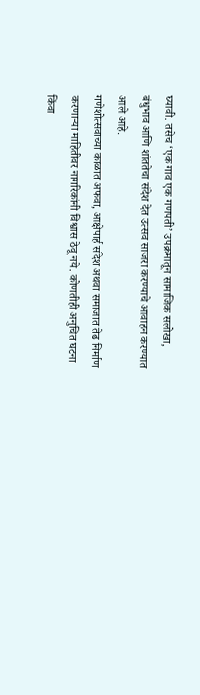घ्यावी. तसेच ‘एक गाव एक गणपती’ उपक्रमातून सामाजिक सलोखा, बंधुभाव आणि शांततेचा संदेश देत उत्सव साजरा करण्याचे आवाहन करण्यात आले आहे.
गणेशोत्सवाच्या काळात अफवा, आक्षेपार्ह संदेश अथवा समाजात तेढ निर्माण करणाऱ्या माहितीवर नागरिकांनी विश्वास ठेवू नये. कोणतीही अनुचित घटना किंवा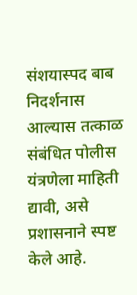संशयास्पद बाब निदर्शनास आल्यास तत्काळ संबंधित पोलीस यंत्रणेला माहिती द्यावी, असे प्रशासनाने स्पष्ट केले आहे.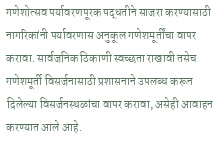गणेशोत्सव पर्यावरणपूरक पद्धतीने साजरा करण्यासाठी नागरिकांनी पर्यावरणास अनुकूल गणेशमूर्तींचा वापर करावा. सार्वजनिक ठिकाणी स्वच्छता राखावी तसेच गणेशमूर्ती विसर्जनासाठी प्रशासनाने उपलब्ध करून दिलेल्या विसर्जनस्थळांचा वापर करावा, असेही आवाहन करण्यात आले आहे.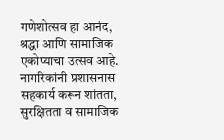गणेशोत्सव हा आनंद, श्रद्धा आणि सामाजिक एकोप्याचा उत्सव आहे. नागरिकांनी प्रशासनास सहकार्य करून शांतता, सुरक्षितता व सामाजिक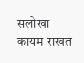सलोखा कायम राखत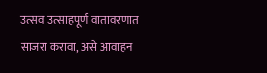उत्सव उत्साहपूर्ण वातावरणात साजरा करावा, असे आवाहन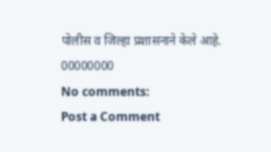पोलीस व जिल्हा प्रशासनाने केले आहे.
00000000
No comments:
Post a Comment